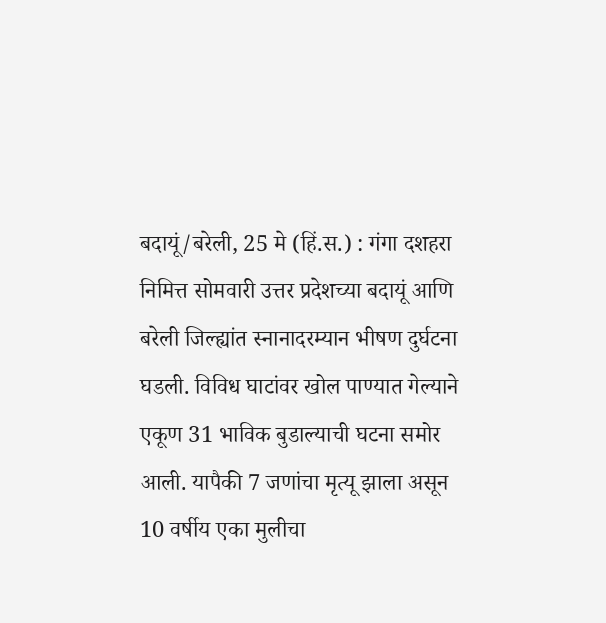बदायूं/बरेली, 25 मे (हिं.स.) : गंगा दशहरा निमित्त सोमवारी उत्तर प्रदेशच्या बदायूं आणि बरेली जिल्ह्यांत स्नानादरम्यान भीषण दुर्घटना घडली. विविध घाटांवर खोल पाण्यात गेल्याने एकूण 31 भाविक बुडाल्याची घटना समोर आली. यापैकी 7 जणांचा मृत्यू झाला असून 10 वर्षीय एका मुलीचा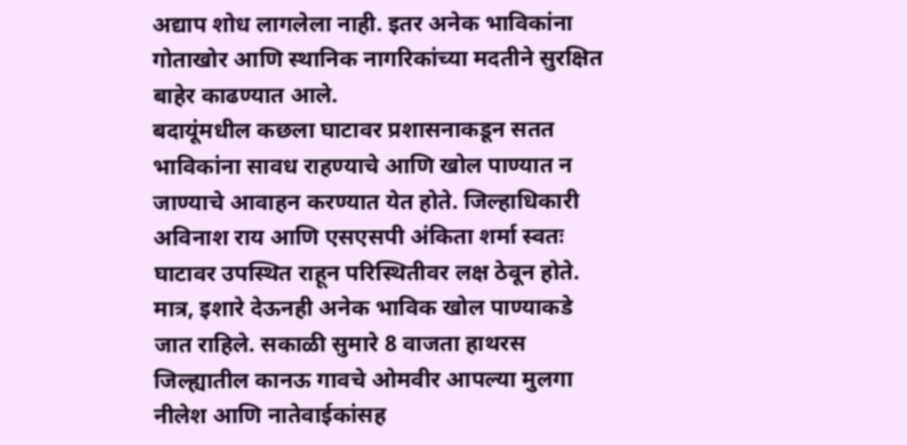अद्याप शोध लागलेला नाही. इतर अनेक भाविकांना गोताखोर आणि स्थानिक नागरिकांच्या मदतीने सुरक्षित बाहेर काढण्यात आले.
बदायूंमधील कछला घाटावर प्रशासनाकडून सतत भाविकांना सावध राहण्याचे आणि खोल पाण्यात न जाण्याचे आवाहन करण्यात येत होते. जिल्हाधिकारी अविनाश राय आणि एसएसपी अंकिता शर्मा स्वतः घाटावर उपस्थित राहून परिस्थितीवर लक्ष ठेवून होते. मात्र, इशारे देऊनही अनेक भाविक खोल पाण्याकडे जात राहिले. सकाळी सुमारे 8 वाजता हाथरस जिल्ह्यातील कानऊ गावचे ओमवीर आपल्या मुलगा नीलेश आणि नातेवाईकांसह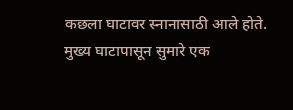कछला घाटावर स्नानासाठी आले होते. मुख्य घाटापासून सुमारे एक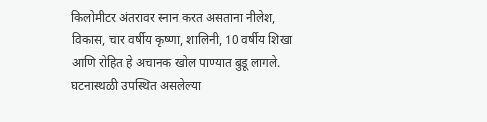किलोमीटर अंतरावर स्नान करत असताना नीलेश, विकास, चार वर्षीय कृष्णा, शालिनी, 10 वर्षीय शिखा आणि रोहित हे अचानक खोल पाण्यात बुडू लागले.
घटनास्थळी उपस्थित असलेल्या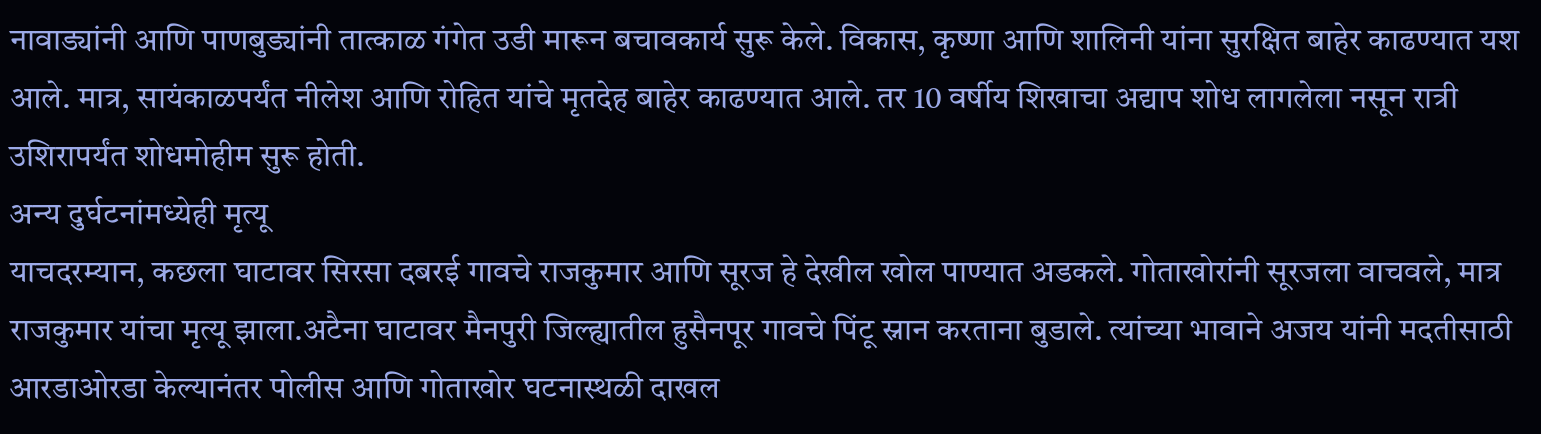नावाड्यांनी आणि पाणबुड्यांनी तात्काळ गंगेत उडी मारून बचावकार्य सुरू केले. विकास, कृष्णा आणि शालिनी यांना सुरक्षित बाहेर काढण्यात यश आले. मात्र, सायंकाळपर्यंत नीलेश आणि रोहित यांचे मृतदेह बाहेर काढण्यात आले. तर 10 वर्षीय शिखाचा अद्याप शोध लागलेला नसून रात्री उशिरापर्यंत शोधमोहीम सुरू होती.
अन्य दुर्घटनांमध्येही मृत्यू
याचदरम्यान, कछला घाटावर सिरसा दबरई गावचे राजकुमार आणि सूरज हे देखील खोल पाण्यात अडकले. गोताखोरांनी सूरजला वाचवले, मात्र राजकुमार यांचा मृत्यू झाला.अटैना घाटावर मैनपुरी जिल्ह्यातील हुसैनपूर गावचे पिंटू स्नान करताना बुडाले. त्यांच्या भावाने अजय यांनी मदतीसाठी आरडाओरडा केल्यानंतर पोलीस आणि गोताखोर घटनास्थळी दाखल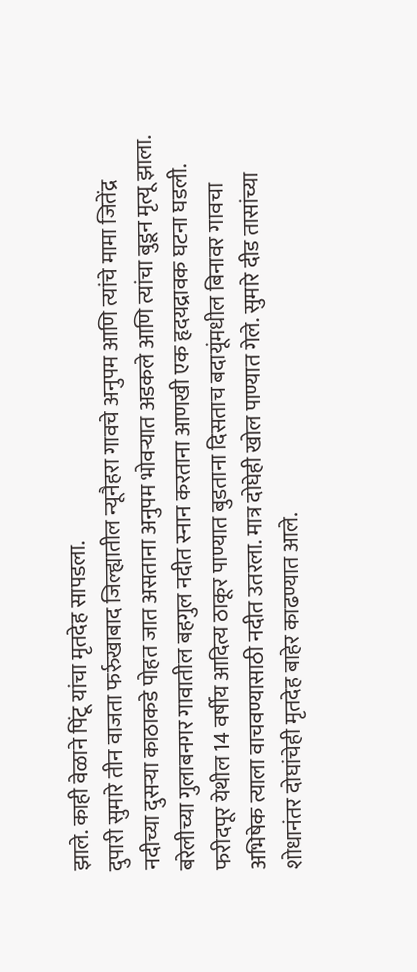झाले. काही वेळाने पिंटू यांचा मृतदेह सापडला.
दुपारी सुमारे तीन वाजता फर्रुखाबाद जिल्ह्यातील न्यूनैहरा गावचे अनुपम आणि त्यांचे मामा जितेंद्र नदीच्या दुसऱ्या काठाकडे पोहत जात असताना अनुपम भोवऱ्यात अडकले आणि त्यांचा बुडून मृत्यू झाला.
बरेलीच्या गुलाबनगर गावातील बहगुल नदीत स्नान करताना आणखी एक हृदयद्रावक घटना घडली. फरीदपूर येथील 14 वर्षीय आदित्य ठाकूर पाण्यात बुडताना दिसताच बदायूंमधील बिनावर गावचा अभिषेक त्याला वाचवण्यासाठी नदीत उतरला. मात्र दोघेही खोल पाण्यात गेले. सुमारे दीड तासांच्या शोधानंतर दोघांचेही मृतदेह बाहेर काढण्यात आले.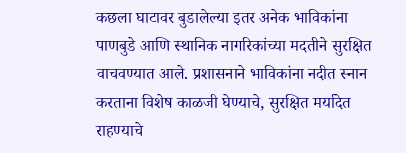कछला घाटावर बुडालेल्या इतर अनेक भाविकांना पाणबुडे आणि स्थानिक नागरिकांच्या मदतीने सुरक्षित वाचवण्यात आले. प्रशासनाने भाविकांना नदीत स्नान करताना विशेष काळजी घेण्याचे, सुरक्षित मर्यादेत राहण्याचे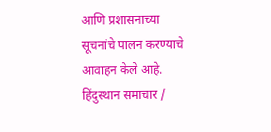आणि प्रशासनाच्या सूचनांचे पालन करण्याचे आवाहन केले आहे.
हिंदुस्थान समाचार /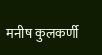मनीष कुलकर्णी